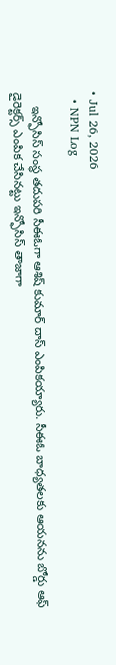• Jul 26, 2026
  • NPN Log

    ఇన్ఫోసిస్ సంస్థ తదుపరి సీఈఓగా ఆశిష్ కుమార్ దాస్ ఎంపికయ్యారు. సీఈఓ బాధ్యతలకు ఆయనను బోర్డు ఆఫ్ డైరెక్టర్స్ ఎంపిక చేసినట్టు ఇన్ఫోసిస్ తాజాగా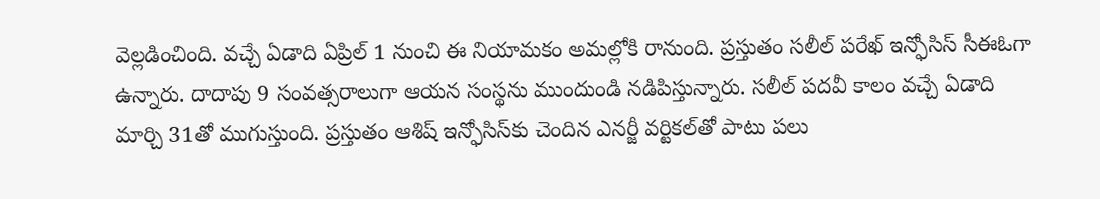వెల్లడించింది. వచ్చే ఏడాది ఏప్రిల్ 1 నుంచి ఈ నియామకం అమల్లోకి రానుంది. ప్రస్తుతం సలీల్ పరేఖ్ ఇన్ఫోసిస్ సీఈఓగా ఉన్నారు. దాదాపు 9 సంవత్సరాలుగా ఆయన సంస్థను ముందుండి నడిపిస్తున్నారు. సలీల్ పదవీ కాలం వచ్చే ఏడాది మార్చి 31తో ముగుస్తుంది. ప్రస్తుతం ఆశిష్ ఇన్ఫోసిస్‌కు చెందిన ఎనర్జీ వర్టికల్‌తో పాటు పలు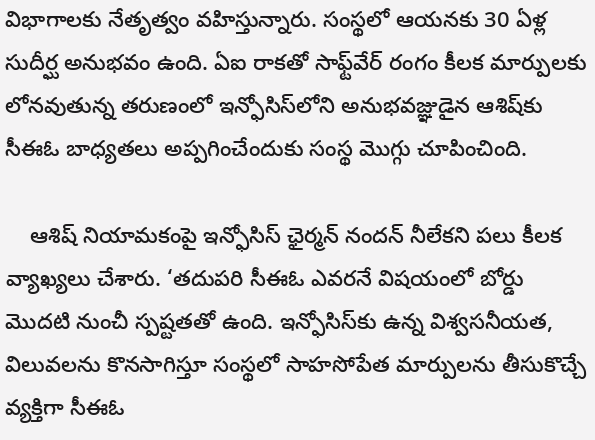విభాగాలకు నేతృత్వం వహిస్తున్నారు. సంస్థలో ఆయనకు 30 ఏళ్ల సుదీర్ఘ అనుభవం ఉంది. ఏఐ రాకతో సాఫ్ట్‌వేర్ రంగం కీలక మార్పులకు లోనవుతున్న తరుణంలో ఇన్ఫోసిస్‌లోని అనుభవజ్ఞుడైన ఆశిష్‌కు సీఈఓ బాధ్యతలు అప్పగించేందుకు సంస్థ మొగ్గు చూపించింది.

    ఆశిష్ నియామకంపై ఇన్ఫోసిస్ ఛైర్మన్ నందన్ నీలేకని పలు కీలక వ్యాఖ్యలు చేశారు. ‘తదుపరి సీఈఓ ఎవరనే విషయంలో బోర్డు మొదటి నుంచీ స్పష్టతతో ఉంది. ఇన్ఫోసిస్‌కు ఉన్న విశ్వసనీయత, విలువలను కొనసాగిస్తూ సంస్థలో సాహసోపేత మార్పులను తీసుకొచ్చే వ్యక్తిగా సీఈఓ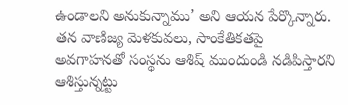ఉండాలని అనుకున్నాము’ అని ఆయన పేర్కొన్నారు. తన వాణిజ్య మెళకువలు, సాంకేతికతపై అవగాహనతో సంస్థను ఆశిష్ ముందుండి నడిపిస్తారని ఆశిస్తున్నట్టు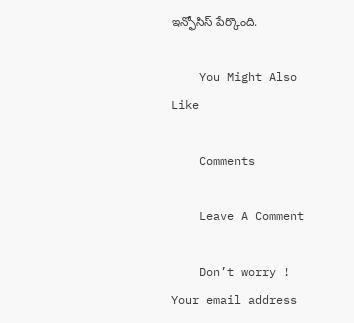ఇన్ఫోసిస్ పేర్కొంది.

    You Might Also Like

    Comments

    Leave A Comment

    Don’t worry ! Your email address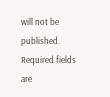will not be published. Required fields are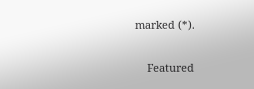marked (*).

    Featured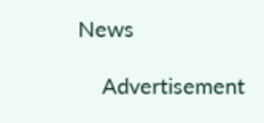News

    Advertisement